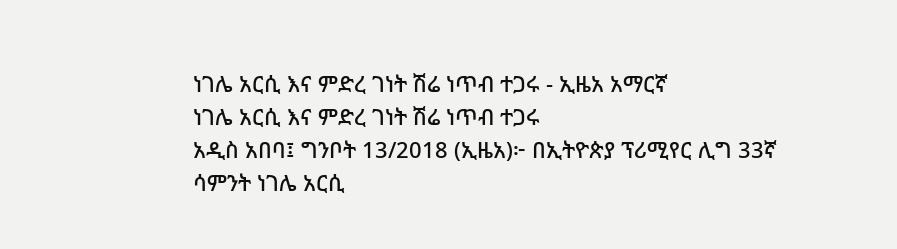ነገሌ አርሲ እና ምድረ ገነት ሽሬ ነጥብ ተጋሩ - ኢዜአ አማርኛ
ነገሌ አርሲ እና ምድረ ገነት ሽሬ ነጥብ ተጋሩ
አዲስ አበባ፤ ግንቦት 13/2018 (ኢዜአ)፦ በኢትዮጵያ ፕሪሚየር ሊግ 33ኛ ሳምንት ነገሌ አርሲ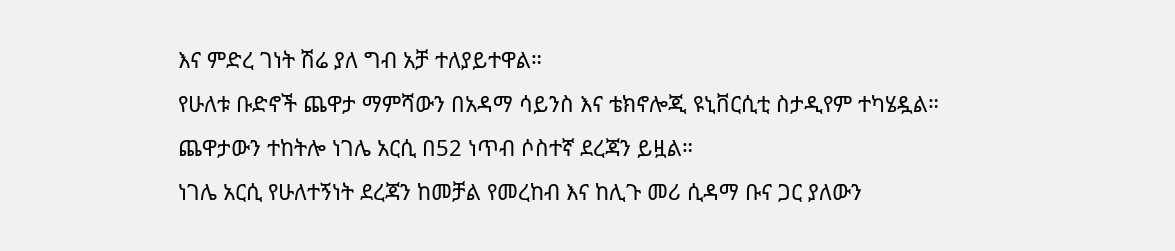እና ምድረ ገነት ሽሬ ያለ ግብ አቻ ተለያይተዋል።
የሁለቱ ቡድኖች ጨዋታ ማምሻውን በአዳማ ሳይንስ እና ቴክኖሎጂ ዩኒቨርሲቲ ስታዲየም ተካሄዷል።
ጨዋታውን ተከትሎ ነገሌ አርሲ በ52 ነጥብ ሶስተኛ ደረጃን ይዟል።
ነገሌ አርሲ የሁለተኝነት ደረጃን ከመቻል የመረከብ እና ከሊጉ መሪ ሲዳማ ቡና ጋር ያለውን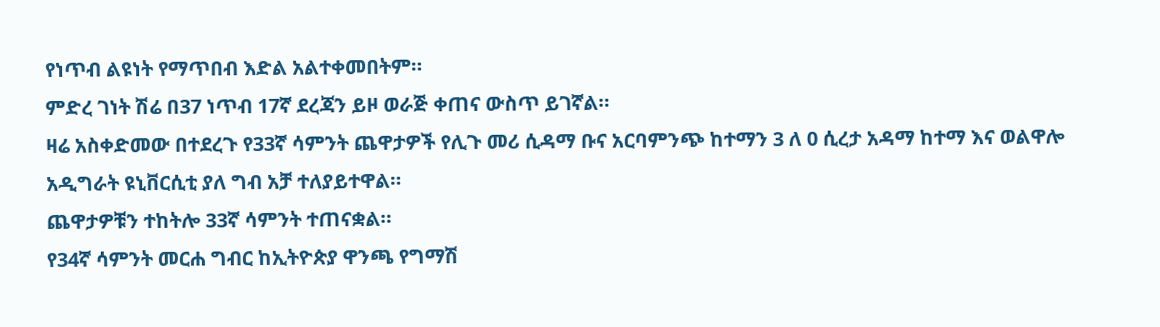የነጥብ ልዩነት የማጥበብ እድል አልተቀመበትም።
ምድረ ገነት ሽሬ በ37 ነጥብ 17ኛ ደረጃን ይዞ ወራጅ ቀጠና ውስጥ ይገኛል።
ዛሬ አስቀድመው በተደረጉ የ33ኛ ሳምንት ጨዋታዎች የሊጉ መሪ ሲዳማ ቡና አርባምንጭ ከተማን 3 ለ 0 ሲረታ አዳማ ከተማ እና ወልዋሎ አዲግራት ዩኒቨርሲቲ ያለ ግብ አቻ ተለያይተዋል።
ጨዋታዎቹን ተከትሎ 33ኛ ሳምንት ተጠናቋል።
የ34ኛ ሳምንት መርሐ ግብር ከኢትዮጵያ ዋንጫ የግማሽ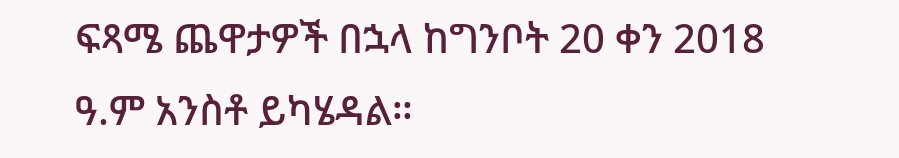ፍጻሜ ጨዋታዎች በኋላ ከግንቦት 20 ቀን 2018 ዓ.ም አንስቶ ይካሄዳል።